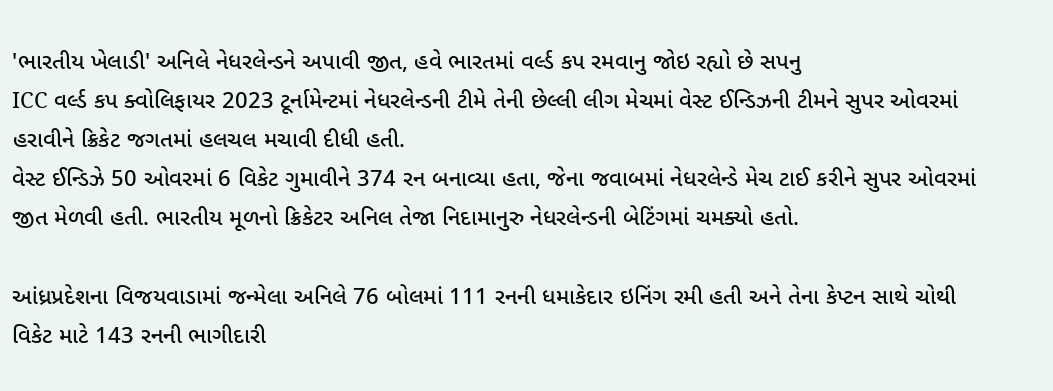'ભારતીય ખેલાડી' અનિલે નેધરલેન્ડને અપાવી જીત, હવે ભારતમાં વર્લ્ડ કપ રમવાનુ જોઇ રહ્યો છે સપનુ
ICC વર્લ્ડ કપ ક્વોલિફાયર 2023 ટૂર્નામેન્ટમાં નેધરલેન્ડની ટીમે તેની છેલ્લી લીગ મેચમાં વેસ્ટ ઈન્ડિઝની ટીમને સુપર ઓવરમાં હરાવીને ક્રિકેટ જગતમાં હલચલ મચાવી દીધી હતી.
વેસ્ટ ઈન્ડિઝે 50 ઓવરમાં 6 વિકેટ ગુમાવીને 374 રન બનાવ્યા હતા, જેના જવાબમાં નેધરલેન્ડે મેચ ટાઈ કરીને સુપર ઓવરમાં જીત મેળવી હતી. ભારતીય મૂળનો ક્રિકેટર અનિલ તેજા નિદામાનુરુ નેધરલેન્ડની બેટિંગમાં ચમક્યો હતો.

આંધ્રપ્રદેશના વિજયવાડામાં જન્મેલા અનિલે 76 બોલમાં 111 રનની ધમાકેદાર ઇનિંગ રમી હતી અને તેના કેપ્ટન સાથે ચોથી વિકેટ માટે 143 રનની ભાગીદારી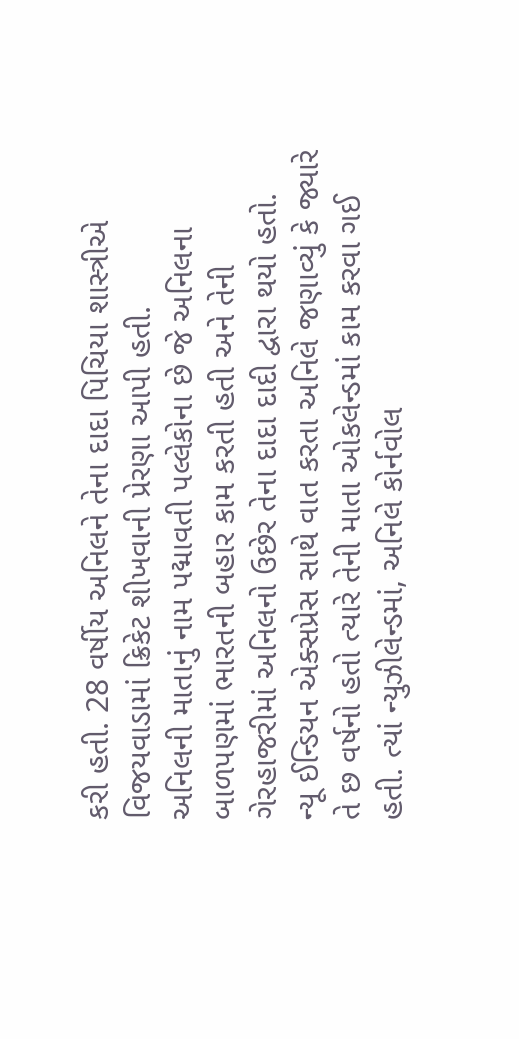કરી હતી. 28 વર્ષીય અનિલને તેના દાદા પિચિયા શાસ્ત્રીએ વિજયવાડામાં ક્રિકેટ શીખવાની પ્રેરણા આપી હતી.
અનિલની માતાનું નામ પદ્માવતી પલ્લેકોના છે જે અનિલના બાળપણમાં ભારતની બહાર કામ કરતી હતી અને તેની ગેરહાજરીમાં અનિલનો ઉછેર તેના દાદા દાદી દ્વારા થયો હતો.
ન્યૂ ઈન્ડિયન એક્સપ્રેસ સાથે વાત કરતા અનિલે જણાવ્યું કે જ્યારે તે છ વર્ષનો હતો ત્યારે તેની માતા ઓકલેન્ડમાં કામ કરવા ગઈ હતી. ત્યાં ન્યુઝીલેન્ડમાં, અનિલે કોર્નવોલ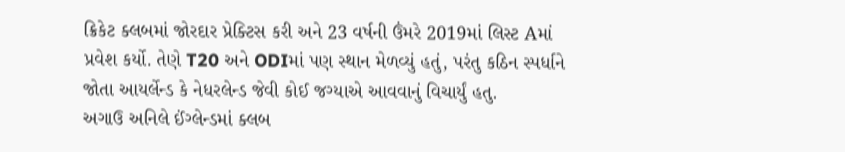ક્રિકેટ ક્લબમાં જોરદાર પ્રેક્ટિસ કરી અને 23 વર્ષની ઉંમરે 2019માં લિસ્ટ Aમાં પ્રવેશ કર્યો. તેણે T20 અને ODIમાં પણ સ્થાન મેળવ્યું હતું, પરંતુ કઠિન સ્પર્ધાને જોતા આયર્લેન્ડ કે નેધરલેન્ડ જેવી કોઈ જગ્યાએ આવવાનું વિચાર્યું હતુ.
અગાઉ અનિલે ઈંગ્લેન્ડમાં ક્લબ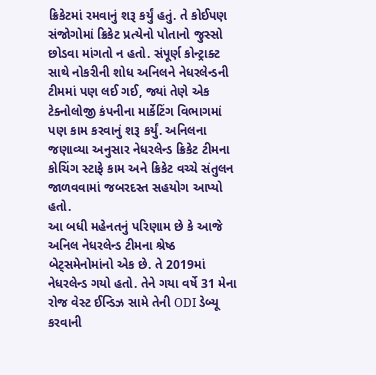ક્રિકેટમાં રમવાનું શરૂ કર્યું હતું. તે કોઈપણ સંજોગોમાં ક્રિકેટ પ્રત્યેનો પોતાનો જુસ્સો છોડવા માંગતો ન હતો. સંપૂર્ણ કોન્ટ્રાક્ટ સાથે નોકરીની શોધ અનિલને નેધરલેન્ડની ટીમમાં પણ લઈ ગઈ, જ્યાં તેણે એક ટેક્નોલોજી કંપનીના માર્કેટિંગ વિભાગમાં પણ કામ કરવાનું શરૂ કર્યું. અનિલના જણાવ્યા અનુસાર નેધરલેન્ડ ક્રિકેટ ટીમના કોચિંગ સ્ટાફે કામ અને ક્રિકેટ વચ્ચે સંતુલન જાળવવામાં જબરદસ્ત સહયોગ આપ્યો હતો.
આ બધી મહેનતનું પરિણામ છે કે આજે અનિલ નેધરલેન્ડ ટીમના શ્રેષ્ઠ બેટ્સમેનોમાંનો એક છે. તે 2019માં નેધરલેન્ડ ગયો હતો. તેને ગયા વર્ષે 31 મેના રોજ વેસ્ટ ઈન્ડિઝ સામે તેની ODI ડેબ્યૂ કરવાની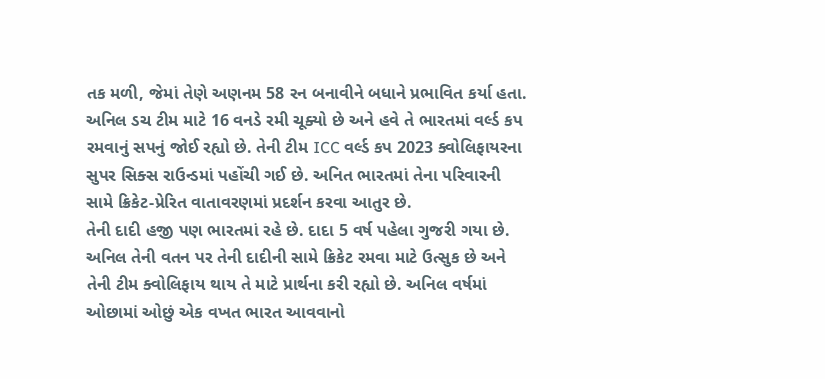તક મળી, જેમાં તેણે અણનમ 58 રન બનાવીને બધાને પ્રભાવિત કર્યા હતા.
અનિલ ડચ ટીમ માટે 16 વનડે રમી ચૂક્યો છે અને હવે તે ભારતમાં વર્લ્ડ કપ રમવાનું સપનું જોઈ રહ્યો છે. તેની ટીમ ICC વર્લ્ડ કપ 2023 ક્વોલિફાયરના સુપર સિક્સ રાઉન્ડમાં પહોંચી ગઈ છે. અનિત ભારતમાં તેના પરિવારની સામે ક્રિકેટ-પ્રેરિત વાતાવરણમાં પ્રદર્શન કરવા આતુર છે.
તેની દાદી હજી પણ ભારતમાં રહે છે. દાદા 5 વર્ષ પહેલા ગુજરી ગયા છે. અનિલ તેની વતન પર તેની દાદીની સામે ક્રિકેટ રમવા માટે ઉત્સુક છે અને તેની ટીમ ક્વોલિફાય થાય તે માટે પ્રાર્થના કરી રહ્યો છે. અનિલ વર્ષમાં ઓછામાં ઓછું એક વખત ભારત આવવાનો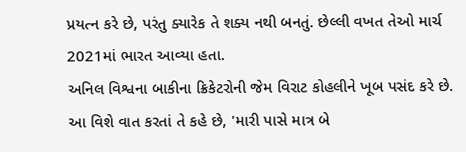પ્રયત્ન કરે છે, પરંતુ ક્યારેક તે શક્ય નથી બનતું. છેલ્લી વખત તેઓ માર્ચ 2021માં ભારત આવ્યા હતા.
અનિલ વિશ્વના બાકીના ક્રિકેટરોની જેમ વિરાટ કોહલીને ખૂબ પસંદ કરે છે. આ વિશે વાત કરતાં તે કહે છે, 'મારી પાસે માત્ર બે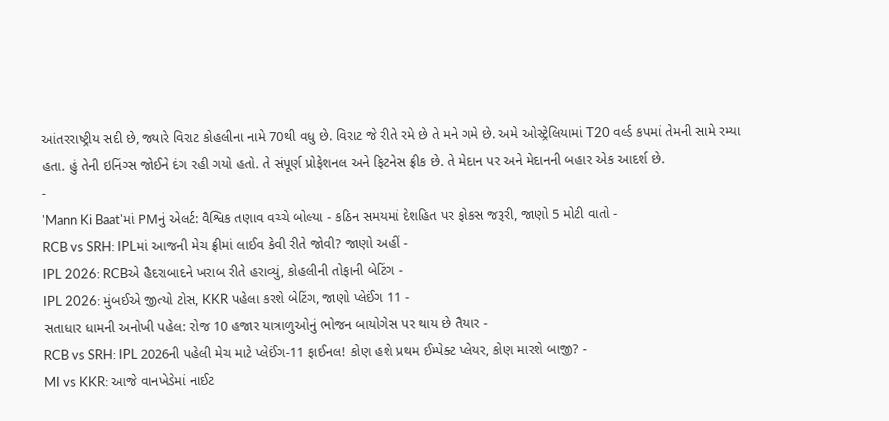આંતરરાષ્ટ્રીય સદી છે, જ્યારે વિરાટ કોહલીના નામે 70થી વધુ છે. વિરાટ જે રીતે રમે છે તે મને ગમે છે. અમે ઓસ્ટ્રેલિયામાં T20 વર્લ્ડ કપમાં તેમની સામે રમ્યા હતા. હું તેની ઇનિંગ્સ જોઈને દંગ રહી ગયો હતો. તે સંપૂર્ણ પ્રોફેશનલ અને ફિટનેસ ફ્રીક છે. તે મેદાન પર અને મેદાનની બહાર એક આદર્શ છે.
-
'Mann Ki Baat'માં PMનું એલર્ટ: વૈશ્વિક તણાવ વચ્ચે બોલ્યા - કઠિન સમયમાં દેશહિત પર ફોકસ જરૂરી, જાણો 5 મોટી વાતો -
RCB vs SRH: IPLમાં આજની મેચ ફ્રીમાં લાઈવ કેવી રીતે જોવી? જાણો અહીં -
IPL 2026: RCBએ હૈદરાબાદને ખરાબ રીતે હરાવ્યું, કોહલીની તોફાની બેટિંગ -
IPL 2026: મુંબઈએ જીત્યો ટોસ, KKR પહેલા કરશે બેટિંગ, જાણો પ્લેઈંગ 11 -
સતાધાર ધામની અનોખી પહેલ: રોજ 10 હજાર યાત્રાળુઓનું ભોજન બાયોગેસ પર થાય છે તૈયાર -
RCB vs SRH: IPL 2026ની પહેલી મેચ માટે પ્લેઈંગ-11 ફાઈનલ! કોણ હશે પ્રથમ ઈમ્પેક્ટ પ્લેયર, કોણ મારશે બાજી? -
MI vs KKR: આજે વાનખેડેમાં નાઈટ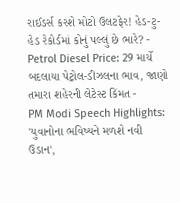રાઈડર્સ કરશે મોટો ઉલટફેર! હેડ-ટુ-હેડ રેકોર્ડમાં કોનું પલ્લું છે ભારે? -
Petrol Diesel Price: 29 માર્ચે બદલાયા પેટ્રોલ-ડીઝલના ભાવ, જાણો તમારા શહેરની લેટેસ્ટ કિંમત -
PM Modi Speech Highlights: 'યુવાનોના ભવિષ્યને મળશે નવી ઉડાન',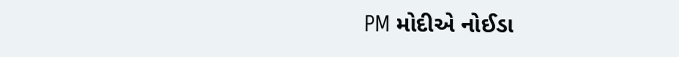PM મોદીએ નોઈડા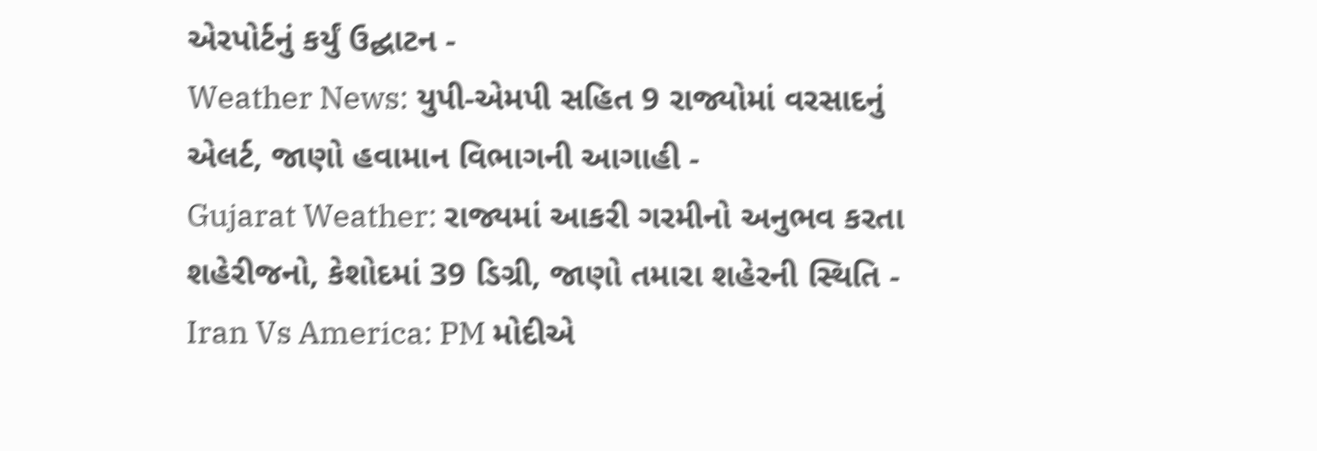એરપોર્ટનું કર્યું ઉદ્ઘાટન -
Weather News: યુપી-એમપી સહિત 9 રાજ્યોમાં વરસાદનું એલર્ટ, જાણો હવામાન વિભાગની આગાહી -
Gujarat Weather: રાજ્યમાં આકરી ગરમીનો અનુભવ કરતા શહેરીજનો, કેશોદમાં 39 ડિગ્રી, જાણો તમારા શહેરની સ્થિતિ -
Iran Vs America: PM મોદીએ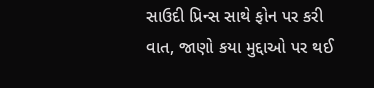સાઉદી પ્રિન્સ સાથે ફોન પર કરી વાત, જાણો કયા મુદ્દાઓ પર થઈ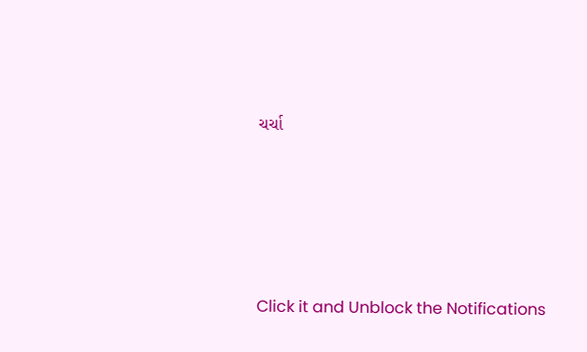ચર્ચા







Click it and Unblock the Notifications